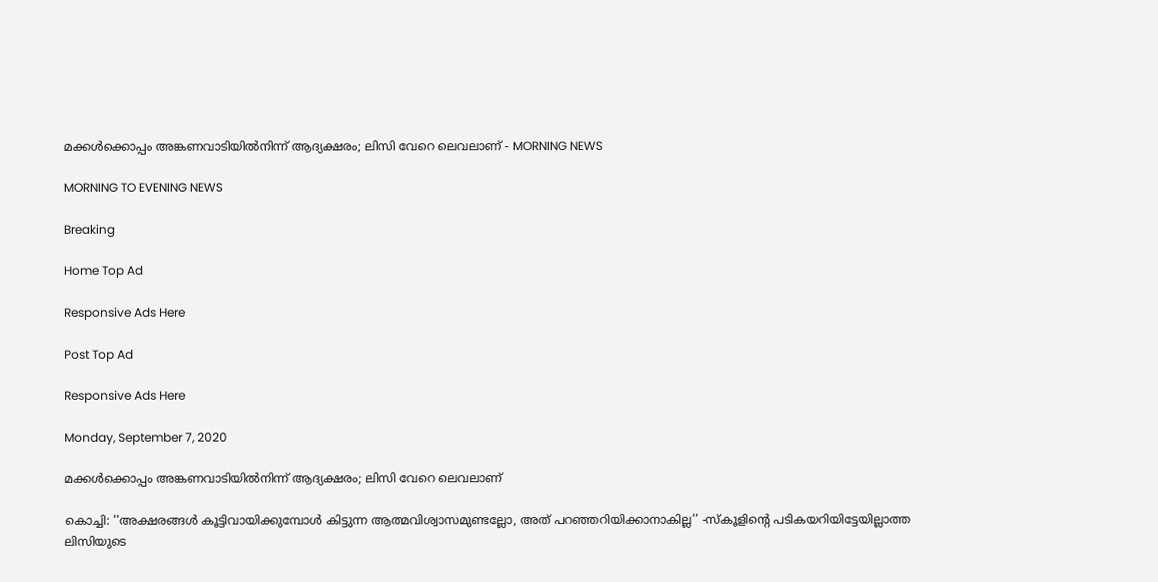മക്കൾക്കൊപ്പം അങ്കണവാടിയിൽനിന്ന് ആദ്യക്ഷരം; ലിസി വേറെ ലെവലാണ് - MORNING NEWS

MORNING TO EVENING NEWS

Breaking

Home Top Ad

Responsive Ads Here

Post Top Ad

Responsive Ads Here

Monday, September 7, 2020

മക്കൾക്കൊപ്പം അങ്കണവാടിയിൽനിന്ന് ആദ്യക്ഷരം; ലിസി വേറെ ലെവലാണ്

കൊച്ചി: ‘‘അക്ഷരങ്ങൾ കൂട്ടിവായിക്കുമ്പോൾ കിട്ടുന്ന ആത്മവിശ്വാസമുണ്ടല്ലോ, അത് പറഞ്ഞറിയിക്കാനാകില്ല’’ -സ്കൂളിന്റെ പടികയറിയിട്ടേയില്ലാത്ത ലിസിയുടെ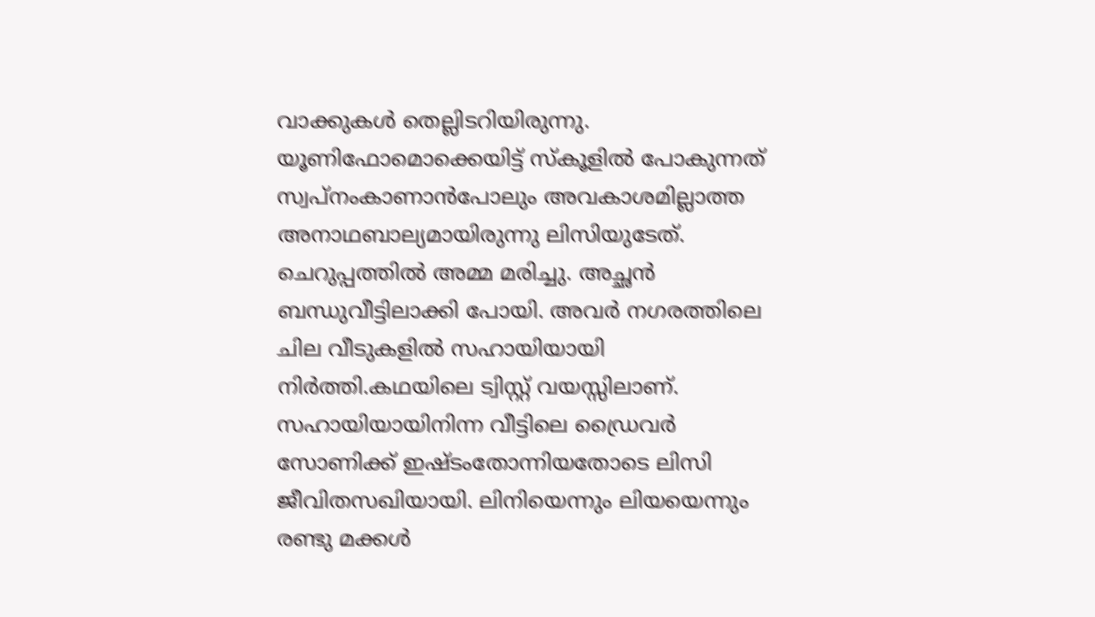വാക്കുകൾ തെല്ലിടറിയിരുന്നു. യൂണിഫോമൊക്കെയിട്ട് സ്കൂളിൽ പോകുന്നത് സ്വപ്നംകാണാൻപോലും അവകാശമില്ലാത്ത അനാഥബാല്യമായിരുന്നു ലിസിയുടേത്. ചെറുപ്പത്തിൽ അമ്മ മരിച്ചു. അച്ഛൻ ബന്ധുവീട്ടിലാക്കി പോയി. അവർ നഗരത്തിലെ ചില വീടുകളിൽ സഹായിയായി നിർത്തി.കഥയിലെ ട്വിസ്റ്റ് വയസ്സിലാണ്. സഹായിയായിനിന്ന വീട്ടിലെ ഡ്രൈവർ സോണിക്ക് ഇഷ്ടംതോന്നിയതോടെ ലിസി ജീവിതസഖിയായി. ലിനിയെന്നും ലിയയെന്നും രണ്ടു മക്കൾ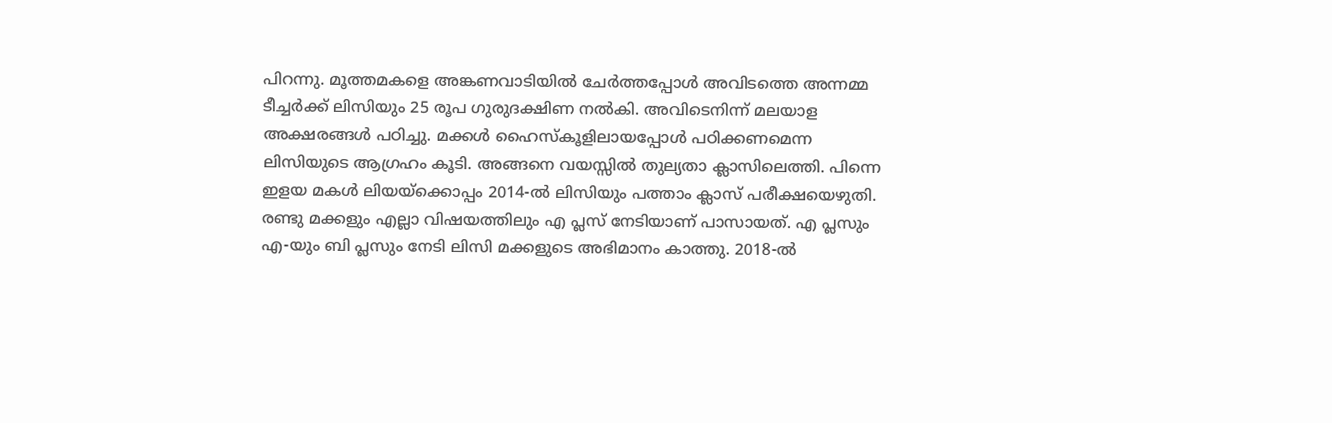പിറന്നു. മൂത്തമകളെ അങ്കണവാടിയിൽ ചേർത്തപ്പോൾ അവിടത്തെ അന്നമ്മ ടീച്ചർക്ക് ലിസിയും 25 രൂപ ഗുരുദക്ഷിണ നൽകി. അവിടെനിന്ന് മലയാള അക്ഷരങ്ങൾ പഠിച്ചു. മക്കൾ ഹൈസ്കൂളിലായപ്പോൾ പഠിക്കണമെന്ന ലിസിയുടെ ആഗ്രഹം കൂടി. അങ്ങനെ വയസ്സിൽ തുല്യതാ ക്ലാസിലെത്തി. പിന്നെ ഇളയ മകൾ ലിയയ്ക്കൊപ്പം 2014-ൽ ലിസിയും പത്താം ക്ലാസ് പരീക്ഷയെഴുതി. രണ്ടു മക്കളും എല്ലാ വിഷയത്തിലും എ പ്ലസ് നേടിയാണ് പാസായത്. എ പ്ലസും എ-യും ബി പ്ലസും നേടി ലിസി മക്കളുടെ അഭിമാനം കാത്തു. 2018-ൽ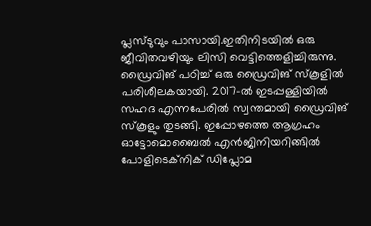പ്ലസ്ടുവും പാസായി.ഇതിനിടയിൽ ഒരു ജീവിതവഴിയും ലിസി വെട്ടിത്തെളിച്ചിരുന്നു. ഡ്രൈവിങ് പഠിച്ച് ഒരു ഡ്രൈവിങ് സ്കൂളിൽ പരിശീലകയായി. 2017-ൽ ഇടപ്പള്ളിയിൽ സഹദ എന്നപേരിൽ സ്വന്തമായി ഡ്രൈവിങ് സ്കൂളും തുടങ്ങി. ഇപ്പോഴത്തെ ആഗ്രഹം ഓട്ടോമൊബൈൽ എൻജിനിയറിങ്ങിൽ പോളിടെക്‌നിക് ഡിപ്ലോമ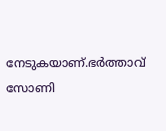നേടുകയാണ്.ഭർത്താവ് സോണി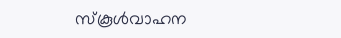സ്കൂൾവാഹന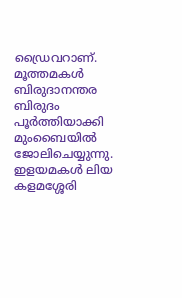ഡ്രൈവറാണ്. മൂത്തമകൾ ബിരുദാനന്തര ബിരുദം പൂർത്തിയാക്കി മുംബൈയിൽ ജോലിചെയ്യുന്നു. ഇളയമകൾ ലിയ കളമശ്ശേരി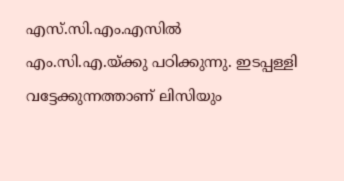എസ്.സി.എം.എസിൽ എം.സി.എ.യ്ക്കു പഠിക്കുന്നു. ഇടപ്പള്ളി വട്ടേക്കുന്നത്താണ് ലിസിയും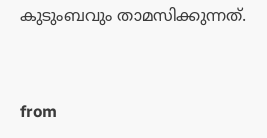കുടുംബവും താമസിക്കുന്നത്.


from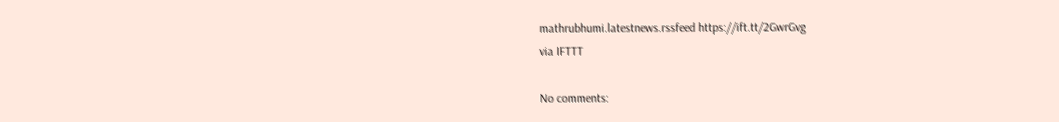mathrubhumi.latestnews.rssfeed https://ift.tt/2GwrGvg
via IFTTT

No comments: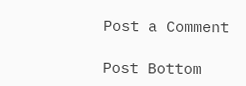Post a Comment

Post Bottom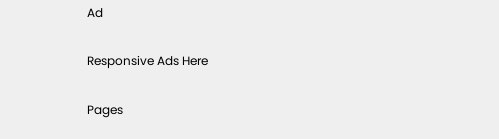Ad

Responsive Ads Here

Pages